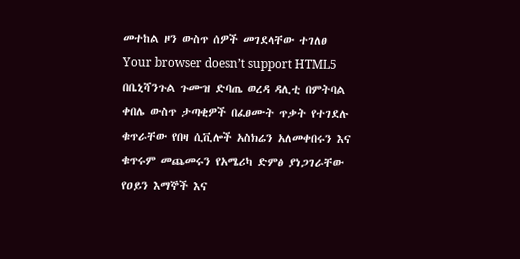መተከል ዞን ውስጥ ሰዎች መገደላቸው ተገለፀ
Your browser doesn’t support HTML5
በቤኒሻንጉል ጉሙዝ ድባጤ ወረዳ ዳሊቲ በምትባል ቀበሌ ውስጥ ታጣቂዎች በፈፀሙት ጥቃት የተገደሉ ቁጥራቸው የበዛ ሲቪሎች አስክሬን አለመቀበሩን እና ቁጥሩም መጨመሩን የአሜሪካ ድምፅ ያነጋገራቸው የዐይን እማኞች እና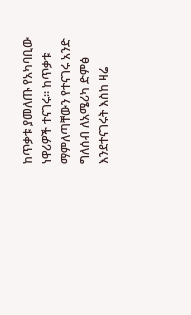ከጥቃቱ ያመለጡ የአካባቢው ነዋሪዎች ተናገሩ። ከጥቃቱ ማምለጣቸውን የተናገሩ አንድ ግለሰብ ለአሜሪካ ድምፅ እንደተናገሩት እስከ ዛሬ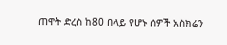ጠዋት ድረስ ከ80 በላይ የሆኑ ሰዎች አስክሬን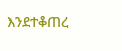እንደተቆጠረ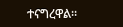ተናግረዋል።